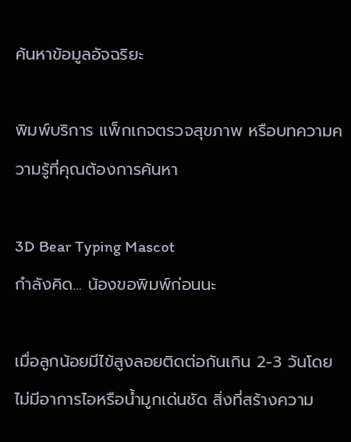ค้นหาข้อมูลอัจฉริยะ

พิมพ์บริการ แพ็กเกจตรวจสุขภาพ หรือบทความความรู้ที่คุณต้องการค้นหา

3D Bear Typing Mascot
กำลังคิด... น้องขอพิมพ์ก่อนนะ

เมื่อลูกน้อยมีไข้สูงลอยติดต่อกันเกิน 2-3 วันโดยไม่มีอาการไอหรือน้ำมูกเด่นชัด สิ่งที่สร้างความ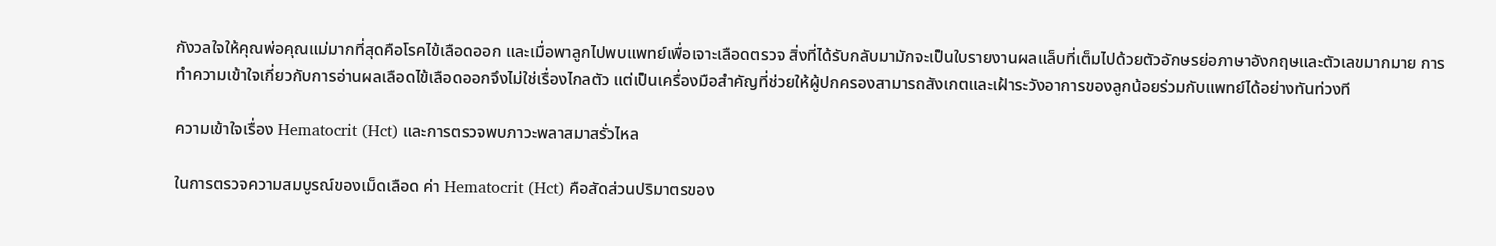กังวลใจให้คุณพ่อคุณแม่มากที่สุดคือโรคไข้เลือดออก และเมื่อพาลูกไปพบแพทย์เพื่อเจาะเลือดตรวจ สิ่งที่ได้รับกลับมามักจะเป็นใบรายงานผลแล็บที่เต็มไปด้วยตัวอักษรย่อภาษาอังกฤษและตัวเลขมากมาย การทำความเข้าใจเกี่ยวกับการอ่านผลเลือดไข้เลือดออกจึงไม่ใช่เรื่องไกลตัว แต่เป็นเครื่องมือสำคัญที่ช่วยให้ผู้ปกครองสามารถสังเกตและเฝ้าระวังอาการของลูกน้อยร่วมกับแพทย์ได้อย่างทันท่วงที

ความเข้าใจเรื่อง Hematocrit (Hct) และการตรวจพบภาวะพลาสมาสรั่วไหล

ในการตรวจความสมบูรณ์ของเม็ดเลือด ค่า Hematocrit (Hct) คือสัดส่วนปริมาตรของ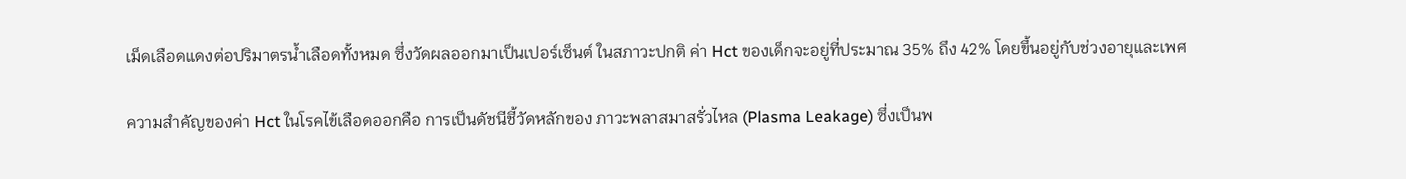เม็ดเลือดแดงต่อปริมาตรน้ำเลือดทั้งหมด ซึ่งวัดผลออกมาเป็นเปอร์เซ็นต์ ในสภาวะปกติ ค่า Hct ของเด็กจะอยู่ที่ประมาณ 35% ถึง 42% โดยขึ้นอยู่กับช่วงอายุและเพศ

ความสำคัญของค่า Hct ในโรคไข้เลือดออกคือ การเป็นดัชนีชี้วัดหลักของ ภาวะพลาสมาสรั่วไหล (Plasma Leakage) ซึ่งเป็นพ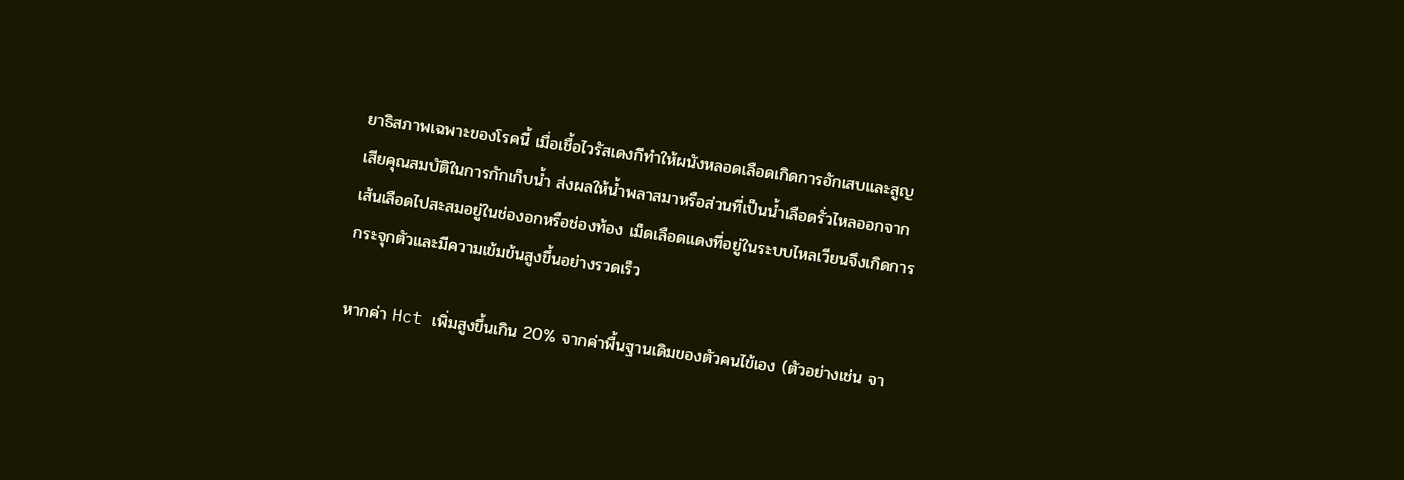ยาธิสภาพเฉพาะของโรคนี้ เมื่อเชื้อไวรัสเดงกีทำให้ผนังหลอดเลือดเกิดการอักเสบและสูญเสียคุณสมบัติในการกักเก็บน้ำ ส่งผลให้น้ำพลาสมาหรือส่วนที่เป็นน้ำเลือดรั่วไหลออกจากเส้นเลือดไปสะสมอยู่ในช่องอกหรือช่องท้อง เม็ดเลือดแดงที่อยู่ในระบบไหลเวียนจึงเกิดการกระจุกตัวและมีความเข้มข้นสูงขึ้นอย่างรวดเร็ว

หากค่า Hct เพิ่มสูงขึ้นเกิน 20% จากค่าพื้นฐานเดิมของตัวคนไข้เอง (ตัวอย่างเช่น จา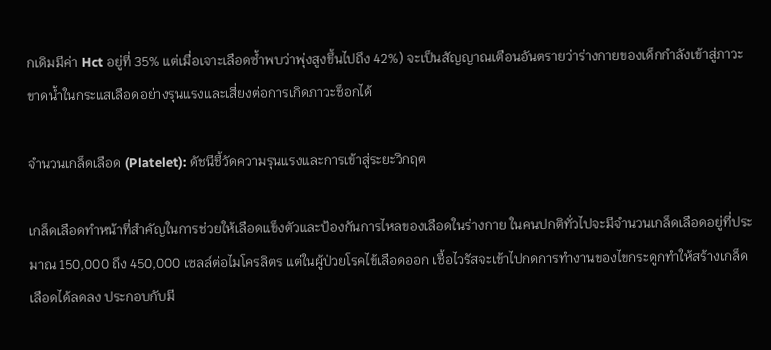กเดิมมีค่า Hct อยู่ที่ 35% แต่เมื่อเจาะเลือดซ้ำพบว่าพุ่งสูงขึ้นไปถึง 42%) จะเป็นสัญญาณเตือนอันตรายว่าร่างกายของเด็กกำลังเข้าสู่ภาวะขาดน้ำในกระแสเลือดอย่างรุนแรงและเสี่ยงต่อการเกิดภาวะช็อกได้

จำนวนเกล็ดเลือด (Platelet): ดัชนีชี้วัดความรุนแรงและการเข้าสู่ระยะวิกฤต

เกล็ดเลือดทำหน้าที่สำคัญในการช่วยให้เลือดแข็งตัวและป้องกันการไหลของเลือดในร่างกาย ในคนปกติทั่วไปจะมีจำนวนเกล็ดเลือดอยู่ที่ประมาณ 150,000 ถึง 450,000 เซลล์ต่อไมโครลิตร แต่ในผู้ป่วยโรคไข้เลือดออก เชื้อไวรัสจะเข้าไปกดการทำงานของไขกระดูกทำให้สร้างเกล็ดเลือดได้ลดลง ประกอบกับมี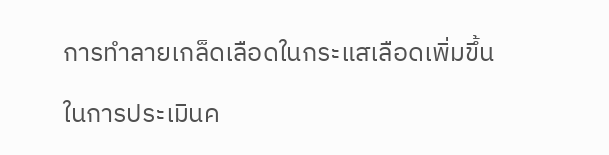การทำลายเกล็ดเลือดในกระแสเลือดเพิ่มขึ้น

ในการประเมินค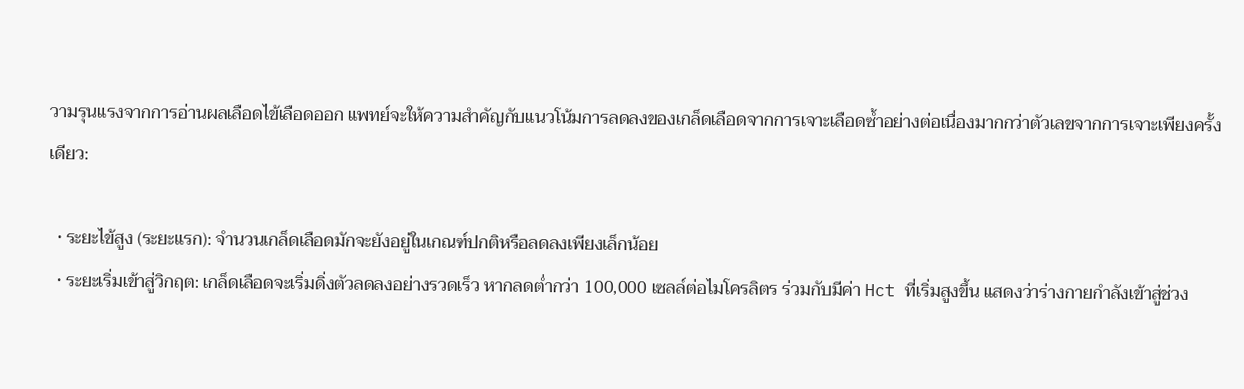วามรุนแรงจากการอ่านผลเลือดไข้เลือดออก แพทย์จะให้ความสำคัญกับแนวโน้มการลดลงของเกล็ดเลือดจากการเจาะเลือดซ้ำอย่างต่อเนื่องมากกว่าตัวเลขจากการเจาะเพียงครั้งเดียว:

  • ระยะไข้สูง (ระยะแรก): จำนวนเกล็ดเลือดมักจะยังอยู่ในเกณฑ์ปกติหรือลดลงเพียงเล็กน้อย
  • ระยะเริ่มเข้าสู่วิกฤต: เกล็ดเลือดจะเริ่มดิ่งตัวลดลงอย่างรวดเร็ว หากลดต่ำกว่า 100,000 เซลล์ต่อไมโครลิตร ร่วมกับมีค่า Hct ที่เริ่มสูงขึ้น แสดงว่าร่างกายกำลังเข้าสู่ช่วง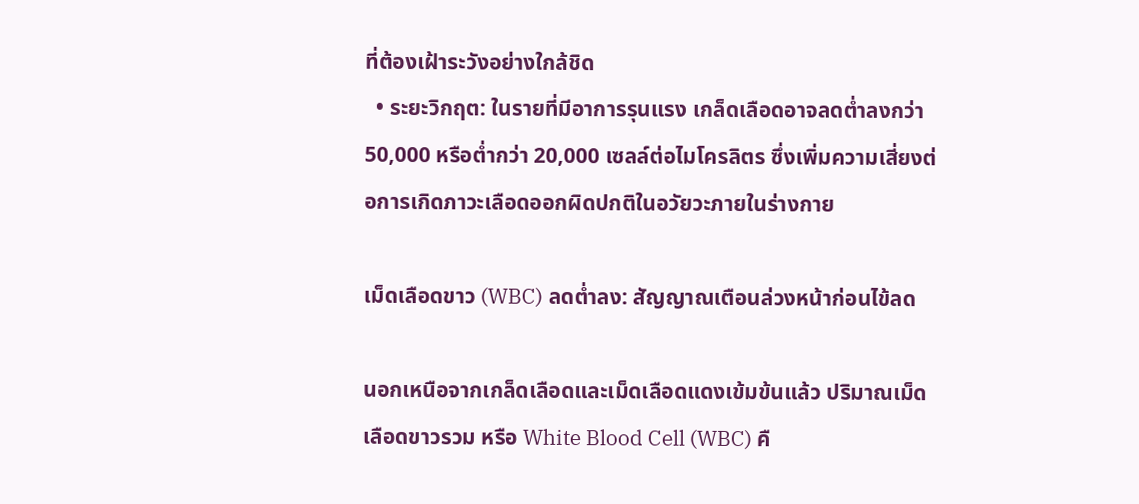ที่ต้องเฝ้าระวังอย่างใกล้ชิด
  • ระยะวิกฤต: ในรายที่มีอาการรุนแรง เกล็ดเลือดอาจลดต่ำลงกว่า 50,000 หรือต่ำกว่า 20,000 เซลล์ต่อไมโครลิตร ซึ่งเพิ่มความเสี่ยงต่อการเกิดภาวะเลือดออกผิดปกติในอวัยวะภายในร่างกาย

เม็ดเลือดขาว (WBC) ลดต่ำลง: สัญญาณเตือนล่วงหน้าก่อนไข้ลด

นอกเหนือจากเกล็ดเลือดและเม็ดเลือดแดงเข้มข้นแล้ว ปริมาณเม็ดเลือดขาวรวม หรือ White Blood Cell (WBC) คื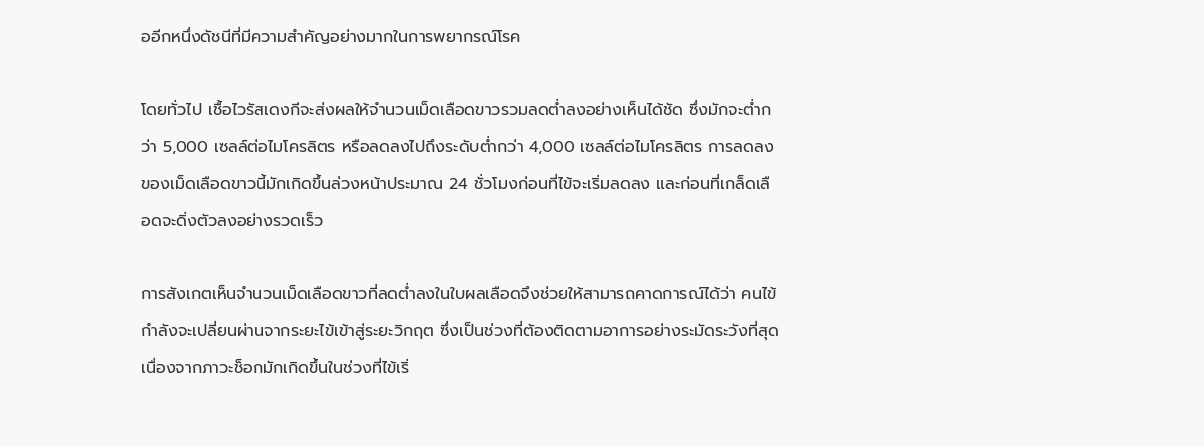ออีกหนึ่งดัชนีที่มีความสำคัญอย่างมากในการพยากรณ์โรค

โดยทั่วไป เชื้อไวรัสเดงกีจะส่งผลให้จำนวนเม็ดเลือดขาวรวมลดต่ำลงอย่างเห็นได้ชัด ซึ่งมักจะต่ำกว่า 5,000 เซลล์ต่อไมโครลิตร หรือลดลงไปถึงระดับต่ำกว่า 4,000 เซลล์ต่อไมโครลิตร การลดลงของเม็ดเลือดขาวนี้มักเกิดขึ้นล่วงหน้าประมาณ 24 ชั่วโมงก่อนที่ไข้จะเริ่มลดลง และก่อนที่เกล็ดเลือดจะดิ่งตัวลงอย่างรวดเร็ว

การสังเกตเห็นจำนวนเม็ดเลือดขาวที่ลดต่ำลงในใบผลเลือดจึงช่วยให้สามารถคาดการณ์ได้ว่า คนไข้กำลังจะเปลี่ยนผ่านจากระยะไข้เข้าสู่ระยะวิกฤต ซึ่งเป็นช่วงที่ต้องติดตามอาการอย่างระมัดระวังที่สุด เนื่องจากภาวะช็อกมักเกิดขึ้นในช่วงที่ไข้เริ่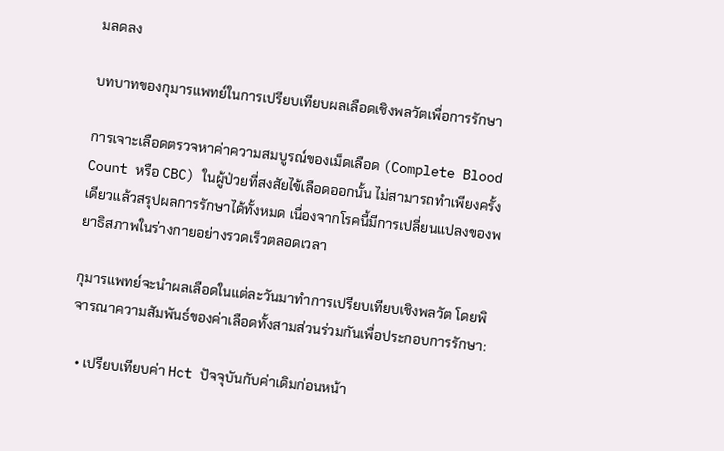มลดลง

บทบาทของกุมารแพทย์ในการเปรียบเทียบผลเลือดเชิงพลวัตเพื่อการรักษา

การเจาะเลือดตรวจหาค่าความสมบูรณ์ของเม็ดเลือด (Complete Blood Count หรือ CBC) ในผู้ป่วยที่สงสัยไข้เลือดออกนั้น ไม่สามารถทำเพียงครั้งเดียวแล้วสรุปผลการรักษาได้ทั้งหมด เนื่องจากโรคนี้มีการเปลี่ยนแปลงของพยาธิสภาพในร่างกายอย่างรวดเร็วตลอดเวลา

กุมารแพทย์จะนำผลเลือดในแต่ละวันมาทำการเปรียบเทียบเชิงพลวัต โดยพิจารณาความสัมพันธ์ของค่าเลือดทั้งสามส่วนร่วมกันเพื่อประกอบการรักษา:

  • เปรียบเทียบค่า Hct ปัจจุบันกับค่าเดิมก่อนหน้า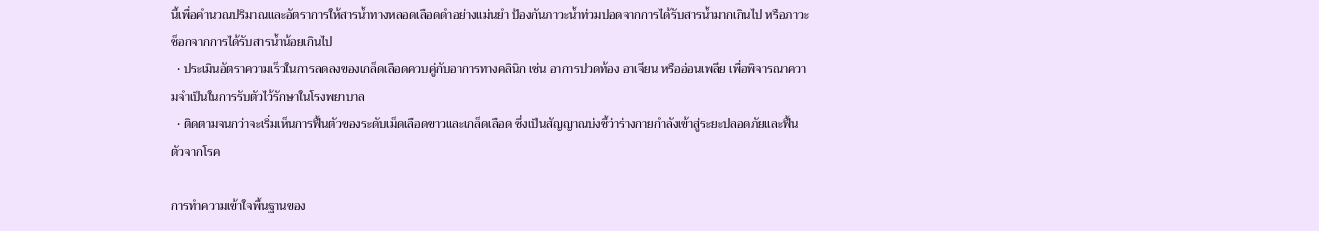นี้เพื่อคำนวณปริมาณและอัตราการให้สารน้ำทางหลอดเลือดดำอย่างแม่นยำ ป้องกันภาวะน้ำท่วมปอดจากการได้รับสารน้ำมากเกินไป หรือภาวะช็อกจากการได้รับสารน้ำน้อยเกินไป
  • ประเมินอัตราความเร็วในการลดลงของเกล็ดเลือดควบคู่กับอาการทางคลินิก เช่น อาการปวดท้อง อาเจียน หรืออ่อนเพลีย เพื่อพิจารณาความจำเป็นในการรับตัวไว้รักษาในโรงพยาบาล
  • ติดตามจนกว่าจะเริ่มเห็นการฟื้นตัวของระดับเม็ดเลือดขาวและเกล็ดเลือด ซึ่งเป็นสัญญาณบ่งชี้ว่าร่างกายกำลังเข้าสู่ระยะปลอดภัยและฟื้นตัวจากโรค

การทำความเข้าใจพื้นฐานของ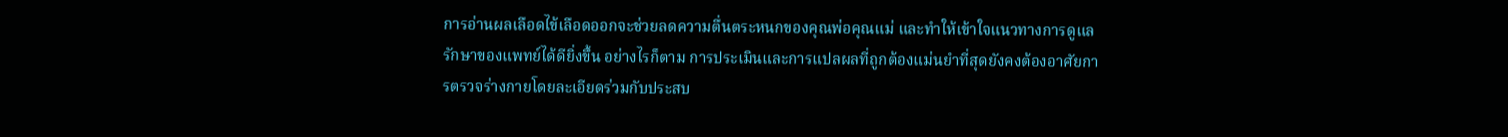การอ่านผลเลือดไข้เลือดออกจะช่วยลดความตื่นตระหนกของคุณพ่อคุณแม่ และทำให้เข้าใจแนวทางการดูแลรักษาของแพทย์ได้ดียิ่งขึ้น อย่างไรก็ตาม การประเมินและการแปลผลที่ถูกต้องแม่นยำที่สุดยังคงต้องอาศัยการตรวจร่างกายโดยละเอียดร่วมกับประสบ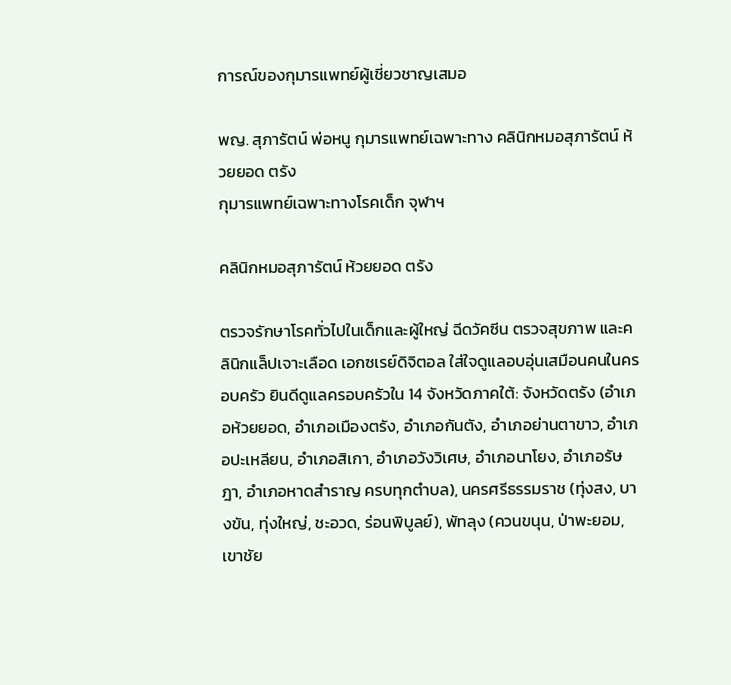การณ์ของกุมารแพทย์ผู้เชี่ยวชาญเสมอ

พญ. สุภารัตน์ พ่อหนู กุมารแพทย์เฉพาะทาง คลินิกหมอสุภารัตน์ ห้วยยอด ตรัง
กุมารแพทย์เฉพาะทางโรคเด็ก จุฬาฯ

คลินิกหมอสุภารัตน์ ห้วยยอด ตรัง

ตรวจรักษาโรคทั่วไปในเด็กและผู้ใหญ่ ฉีดวัคซีน ตรวจสุขภาพ และคลินิกแล็ปเจาะเลือด เอกซเรย์ดิจิตอล ใส่ใจดูแลอบอุ่นเสมือนคนในครอบครัว ยินดีดูแลครอบครัวใน 14 จังหวัดภาคใต้: จังหวัดตรัง (อำเภอห้วยยอด, อำเภอเมืองตรัง, อำเภอกันตัง, อำเภอย่านตาขาว, อำเภอปะเหลียน, อำเภอสิเกา, อำเภอวังวิเศษ, อำเภอนาโยง, อำเภอรัษฎา, อำเภอหาดสำราญ ครบทุกตำบล), นครศรีธรรมราช (ทุ่งสง, บางขัน, ทุ่งใหญ่, ชะอวด, ร่อนพิบูลย์), พัทลุง (ควนขนุน, ป่าพะยอม, เขาชัย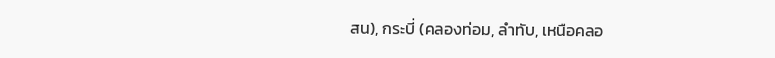สน), กระบี่ (คลองท่อม, ลำทับ, เหนือคลอ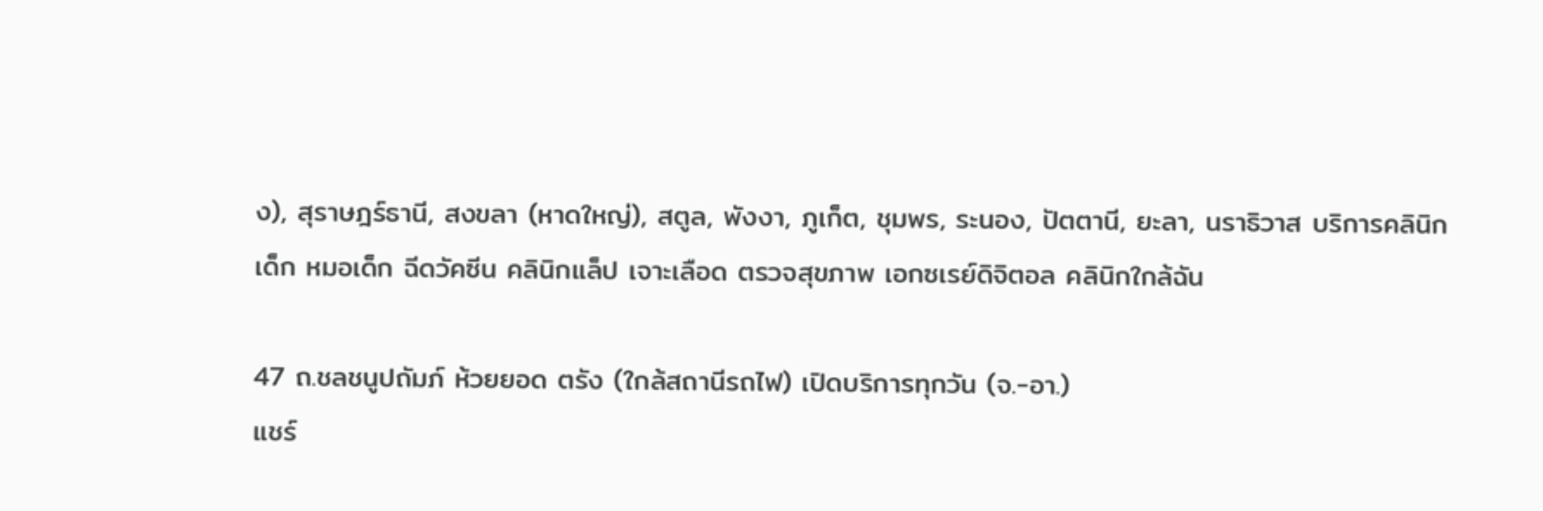ง), สุราษฎร์ธานี, สงขลา (หาดใหญ่), สตูล, พังงา, ภูเก็ต, ชุมพร, ระนอง, ปัตตานี, ยะลา, นราธิวาส บริการคลินิกเด็ก หมอเด็ก ฉีดวัคซีน คลินิกแล็ป เจาะเลือด ตรวจสุขภาพ เอกซเรย์ดิจิตอล คลินิกใกล้ฉัน

47 ถ.ชลชนูปถัมภ์ ห้วยยอด ตรัง (ใกล้สถานีรถไฟ) เปิดบริการทุกวัน (จ.-อา.)
แชร์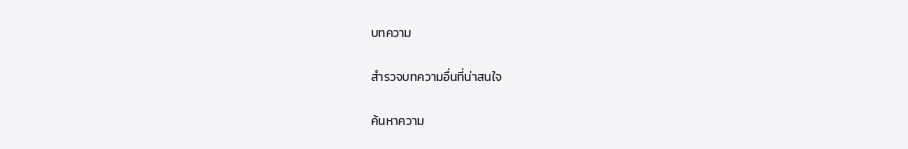บทความ

สำรวจบทความอื่นที่น่าสนใจ

ค้นหาความ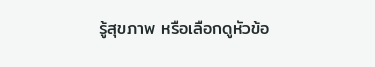รู้สุขภาพ หรือเลือกดูหัวข้อ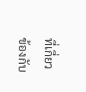ที่เกี่ยวข้องกับ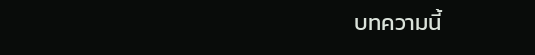บทความนี้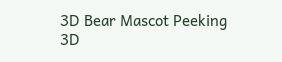3D Bear Mascot Peeking 3D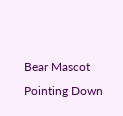Bear Mascot Pointing Down